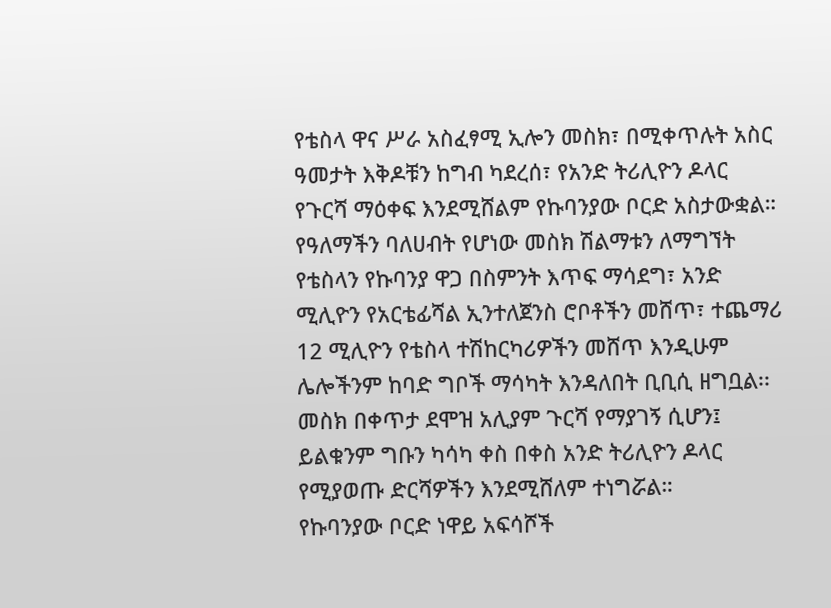የቴስላ ዋና ሥራ አስፈፃሚ ኢሎን መስክ፣ በሚቀጥሉት አስር ዓመታት እቅዶቹን ከግብ ካደረሰ፣ የአንድ ትሪሊዮን ዶላር የጉርሻ ማዕቀፍ እንደሚሸልም የኩባንያው ቦርድ አስታውቋል።
የዓለማችን ባለሀብት የሆነው መስክ ሽልማቱን ለማግኘት የቴስላን የኩባንያ ዋጋ በስምንት እጥፍ ማሳደግ፣ አንድ ሚሊዮን የአርቴፊሻል ኢንተለጀንስ ሮቦቶችን መሸጥ፣ ተጨማሪ 12 ሚሊዮን የቴስላ ተሽከርካሪዎችን መሸጥ እንዲሁም ሌሎችንም ከባድ ግቦች ማሳካት እንዳለበት ቢቢሲ ዘግቧል፡፡
መስክ በቀጥታ ደሞዝ አሊያም ጉርሻ የማያገኝ ሲሆን፤ ይልቁንም ግቡን ካሳካ ቀስ በቀስ አንድ ትሪሊዮን ዶላር የሚያወጡ ድርሻዎችን እንደሚሸለም ተነግሯል።
የኩባንያው ቦርድ ነዋይ አፍሳሾች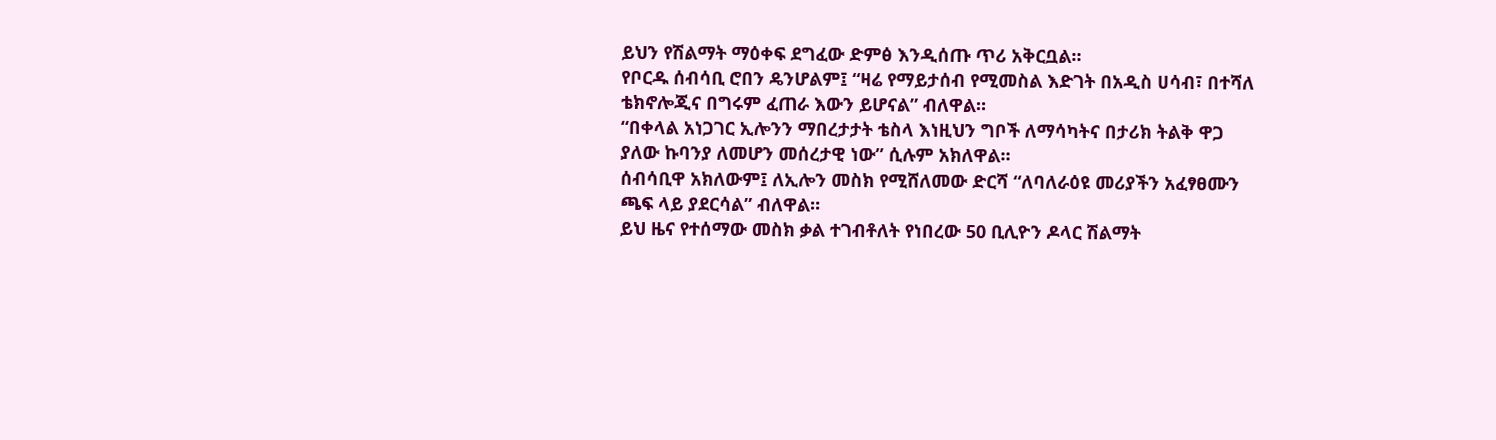ይህን የሽልማት ማዕቀፍ ደግፈው ድምፅ እንዲሰጡ ጥሪ አቅርቧል።
የቦርዱ ሰብሳቢ ሮበን ዴንሆልም፤ “ዛሬ የማይታሰብ የሚመስል እድገት በአዲስ ሀሳብ፣ በተሻለ ቴክኖሎጂና በግሩም ፈጠራ እውን ይሆናል” ብለዋል።
“በቀላል አነጋገር ኢሎንን ማበረታታት ቴስላ እነዚህን ግቦች ለማሳካትና በታሪክ ትልቅ ዋጋ ያለው ኩባንያ ለመሆን መሰረታዊ ነው” ሲሉም አክለዋል።
ሰብሳቢዋ አክለውም፤ ለኢሎን መስክ የሚሸለመው ድርሻ “ለባለራዕዩ መሪያችን አፈፃፀሙን ጫፍ ላይ ያደርሳል” ብለዋል።
ይህ ዜና የተሰማው መስክ ቃል ተገብቶለት የነበረው 50 ቢሊዮን ዶላር ሽልማት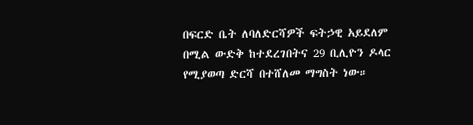በፍርድ ቤት ለባለድርሻዎች ፍትኃዊ አይደለም በሚል ውድቅ ከተደረገበትና 29 ቢሊዮን ዶላር የሚያወጣ ድርሻ በተሸለመ ማግስት ነው።